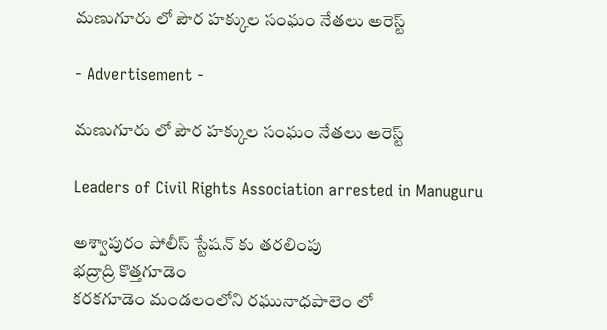మణుగూరు లో పౌర హక్కుల సంఘం నేతలు అరెస్ట్

- Advertisement -

మణుగూరు లో పౌర హక్కుల సంఘం నేతలు అరెస్ట్

Leaders of Civil Rights Association arrested in Manuguru

అశ్వాపురం పోలీస్ స్టేషన్ కు తరలింపు
భద్రాద్రి కొత్తగూడెం
కరకగూడెం మండలంలోని రఘునాధపాలెం లో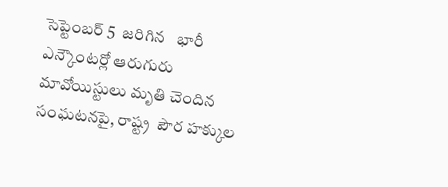సెప్టెంబర్ 5  జరిగిన   భారీ ఎన్కౌంటర్లో ఆరుగురు మావోయిస్టులు మృతి చెందిన సంఘటనపై, రాష్ట్ర  పౌర హక్కుల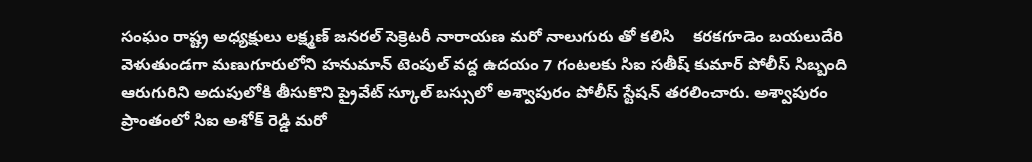సంఘం రాష్ట్ర అధ్యక్షులు లక్ష్మణ్ జనరల్ సెక్రెటరీ నారాయణ మరో నాలుగురు తో కలిసి    కరకగూడెం బయలుదేరి వెళుతుండగా మణుగూరులోని హనుమాన్ టెంపుల్ వద్ద ఉదయం 7 గంటలకు సిఐ సతీష్ కుమార్ పోలీస్ సిబ్బంది ఆరుగురిని అదుపులోకి తీసుకొని ప్రైవేట్ స్కూల్ బస్సులో అశ్వాపురం పోలీస్ స్టేషన్ తరలించారు. అశ్వాపురం ప్రాంతంలో సిఐ అశోక్ రెడ్డి మరో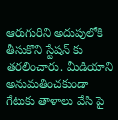ఆరుగురిని అదుపులోకి తీసుకొని స్టేషన్ కు తరలించారు. మీడియాని అనుమతించకుండా గేటుకు తాళాలు వేసి పై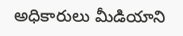అధికారులు మీడియాని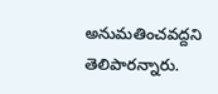అనుమతించవద్దని  తెలిపారన్నారు.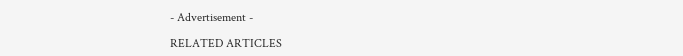- Advertisement -

RELATED ARTICLES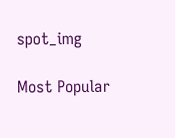spot_img

Most Popular